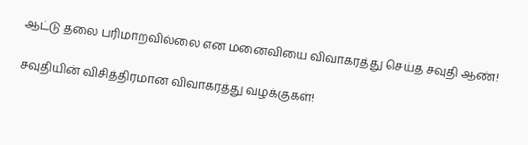ஆட்டு தலை பரிமாறவில்லை என மனைவியை விவாகரத்து செய்த சவுதி ஆண்!

சவுதியின் விசித்திரமான விவாகரத்து வழக்குகள்!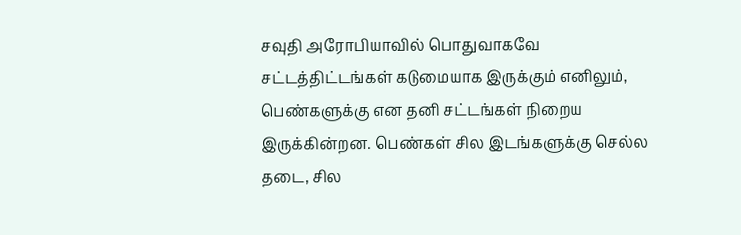சவுதி அரோபியாவில் பொதுவாகவே சட்டத்திட்டங்கள் கடுமையாக இருக்கும் எனிலும், பெண்களுக்கு என தனி சட்டங்கள் நிறைய இருக்கின்றன. பெண்கள் சில இடங்களுக்கு செல்ல தடை, சில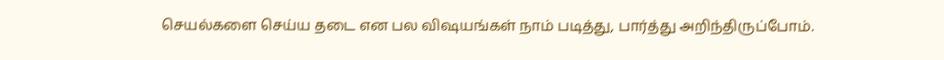செயல்களை செய்ய தடை என பல விஷயங்கள் நாம் படித்து, பார்த்து அறிந்திருப்போம்.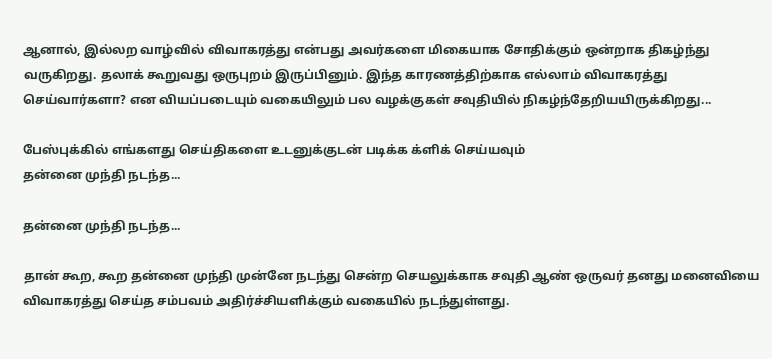ஆனால், இல்லற வாழ்வில் விவாகரத்து என்பது அவர்களை மிகையாக சோதிக்கும் ஒன்றாக திகழ்ந்து வருகிறது. தலாக் கூறுவது ஒருபுறம் இருப்பினும். இந்த காரணத்திற்காக எல்லாம் விவாகரத்து செய்வார்களா? என வியப்படையும் வகையிலும் பல வழக்குகள் சவுதியில் நிகழ்ந்தேறியயிருக்கிறது...

பேஸ்புக்கில் எங்களது செய்திகளை உடனுக்குடன் படிக்க க்ளிக் செய்யவும்
தன்னை முந்தி நடந்த...

தன்னை முந்தி நடந்த...

தான் கூற, கூற தன்னை முந்தி முன்னே நடந்து சென்ற செயலுக்காக சவுதி ஆண் ஒருவர் தனது மனைவியை விவாகரத்து செய்த சம்பவம் அதிர்ச்சியளிக்கும் வகையில் நடந்துள்ளது.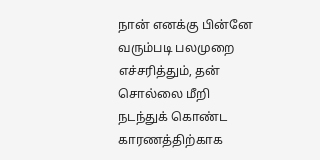நான் எனக்கு பின்னே வரும்படி பலமுறை எச்சரித்தும், தன் சொல்லை மீறி நடந்துக் கொண்ட காரணத்திற்காக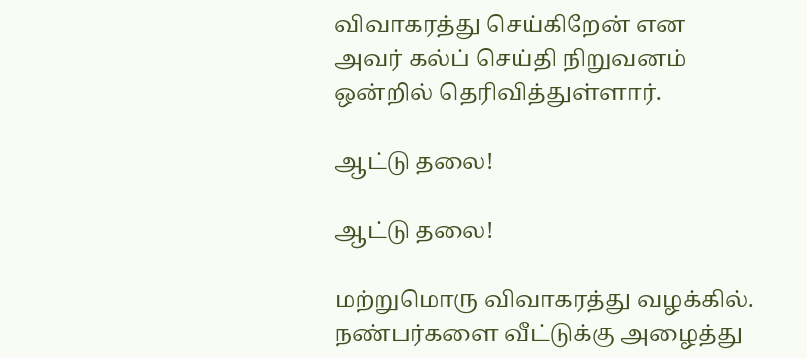விவாகரத்து செய்கிறேன் என அவர் கல்ப் செய்தி நிறுவனம் ஒன்றில் தெரிவித்துள்ளார்.

ஆட்டு தலை!

ஆட்டு தலை!

மற்றுமொரு விவாகரத்து வழக்கில். நண்பர்களை வீட்டுக்கு அழைத்து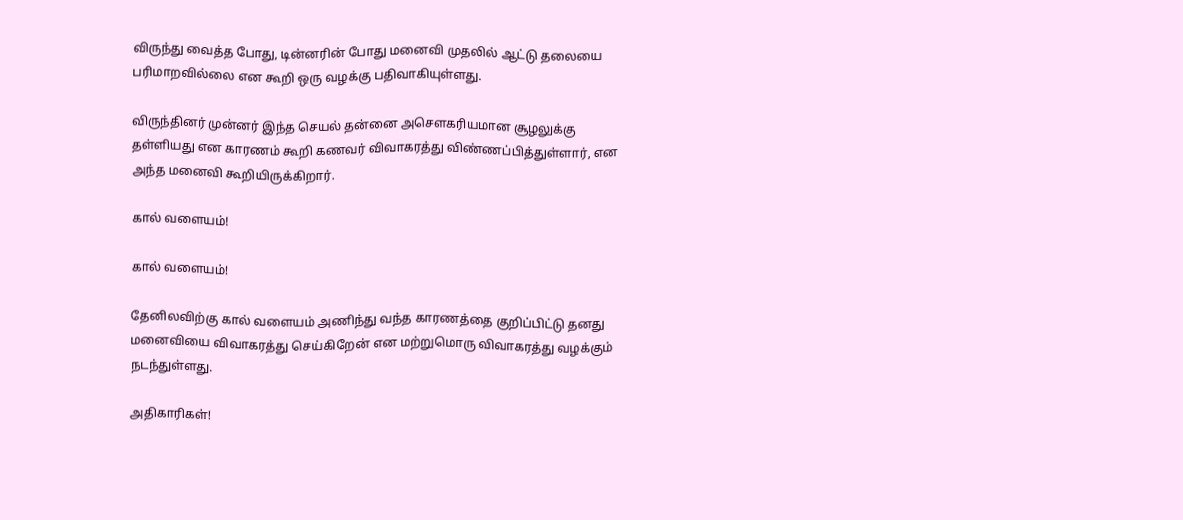விருந்து வைத்த போது, டின்னரின் போது மனைவி முதலில் ஆட்டு தலையை பரிமாறவில்லை என கூறி ஒரு வழக்கு பதிவாகியுள்ளது.

விருந்தினர் முன்னர் இந்த செயல் தன்னை அசௌகரியமான சூழலுக்கு தள்ளியது என காரணம் கூறி கணவர் விவாகரத்து விண்ணப்பித்துள்ளார், என அந்த மனைவி கூறியிருக்கிறார்.

கால் வளையம்!

கால் வளையம்!

தேனிலவிற்கு கால் வளையம் அணிந்து வந்த காரணத்தை குறிப்பிட்டு தனது மனைவியை விவாகரத்து செய்கிறேன் என மற்றுமொரு விவாகரத்து வழக்கும் நடந்துள்ளது.

அதிகாரிகள்!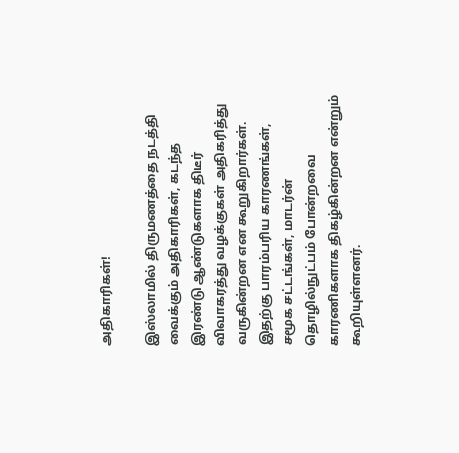அதிகாரிகள்!

இஸ்லாமில் திருமணத்தை நடத்தி வைக்கும் அதிகாரிகள், கடந்த இரண்டு ஆண்டுகளாக திடீர் விவாகரத்து வழக்குகள் அதிகரித்து வருகின்றன என கூறுகிறார்கள். இதற்கு பாரம்பரிய காரணங்கள், சமூக சட்டங்கள், மாடர்ன் தொழில்நுட்பம் போன்றவை காரணிகளாக திகழ்கின்றன என்றும் கூறியுள்ளனர்.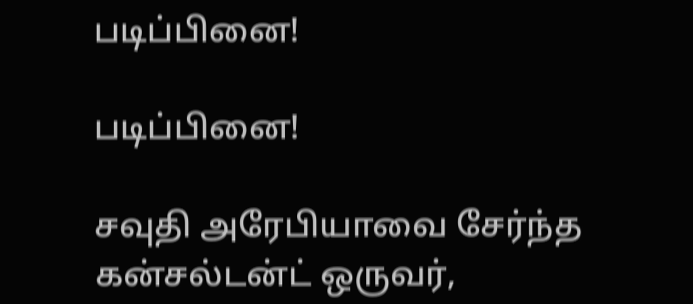படிப்பினை!

படிப்பினை!

சவுதி அரேபியாவை சேர்ந்த கன்சல்டன்ட் ஒருவர்,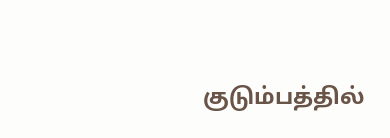குடும்பத்தில்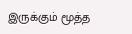இருக்கும் மூத்த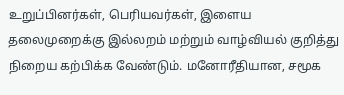உறுப்பினர்கள், பெரியவர்கள், இளைய தலைமுறைக்கு இல்லறம் மற்றும் வாழ்வியல் குறித்து நிறைய கற்பிக்க வேண்டும். மனோரீதியான, சமூக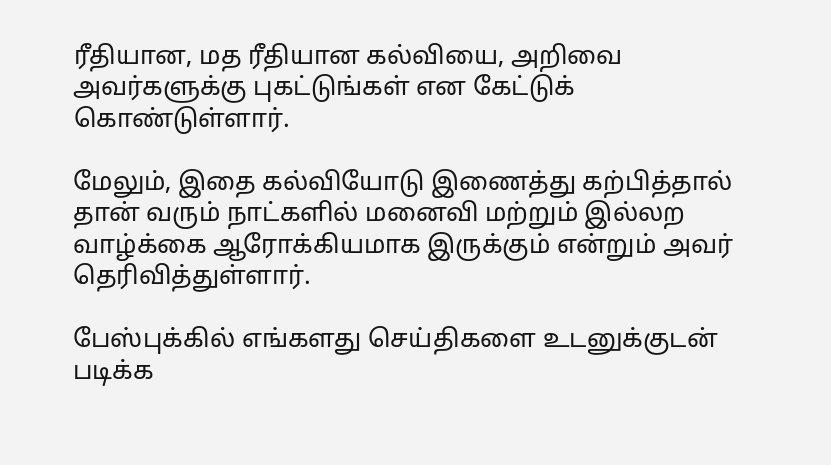ரீதியான, மத ரீதியான கல்வியை, அறிவை அவர்களுக்கு புகட்டுங்கள் என கேட்டுக் கொண்டுள்ளார்.

மேலும், இதை கல்வியோடு இணைத்து கற்பித்தால் தான் வரும் நாட்களில் மனைவி மற்றும் இல்லற வாழ்க்கை ஆரோக்கியமாக இருக்கும் என்றும் அவர் தெரிவித்துள்ளார்.

பேஸ்புக்கில் எங்களது செய்திகளை உடனுக்குடன் படிக்க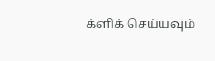க்ளிக் செய்யவும்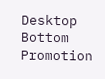Desktop Bottom Promotion